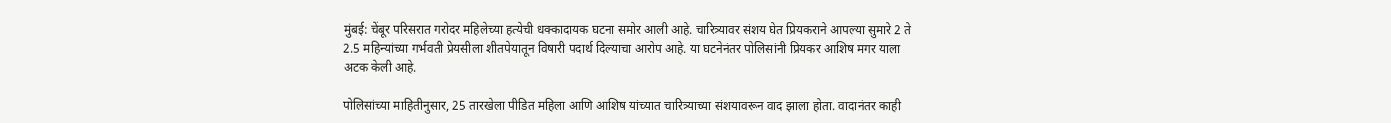मुंबई: चेंबूर परिसरात गरोदर महिलेच्या हत्येची धक्कादायक घटना समोर आली आहे. चारित्र्यावर संशय घेत प्रियकराने आपल्या सुमारे 2 ते 2.5 महिन्यांच्या गर्भवती प्रेयसीला शीतपेयातून विषारी पदार्थ दिल्याचा आरोप आहे. या घटनेनंतर पोलिसांनी प्रियकर आशिष मगर याला अटक केली आहे.

पोलिसांच्या माहितीनुसार, 25 तारखेला पीडित महिला आणि आशिष यांच्यात चारित्र्याच्या संशयावरून वाद झाला होता. वादानंतर काही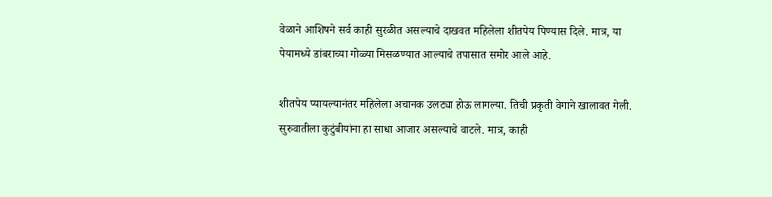वेळाने आशिषने सर्व काही सुरळीत असल्याचे दाखवत महिलेला शीतपेय पिण्यास दिले. मात्र, या पेयामध्ये डांबराच्या गोळ्या मिसळण्यात आल्याचे तपासात समोर आले आहे.

शीतपेय प्यायल्यानंतर महिलेला अचानक उलट्या होऊ लागल्या. तिची प्रकृती वेगाने खालावत गेली. सुरुवातीला कुटुंबीयांना हा साधा आजार असल्याचे वाटले. मात्र, काही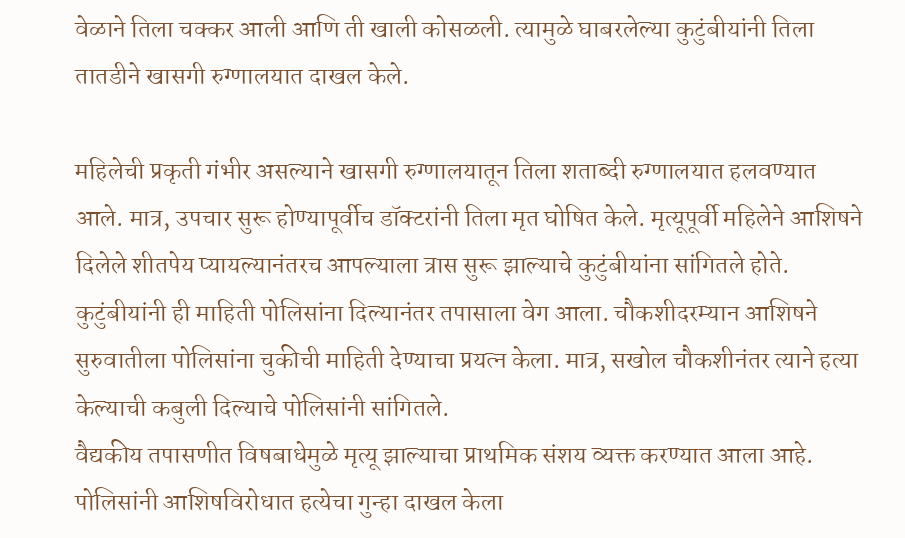वेळाने तिला चक्कर आली आणि ती खाली कोसळली. त्यामुळे घाबरलेल्या कुटुंबीयांनी तिला तातडीने खासगी रुग्णालयात दाखल केले.

महिलेची प्रकृती गंभीर असल्याने खासगी रुग्णालयातून तिला शताब्दी रुग्णालयात हलवण्यात आले. मात्र, उपचार सुरू होण्यापूर्वीच डॉक्टरांनी तिला मृत घोषित केले. मृत्यूपूर्वी महिलेने आशिषने दिलेले शीतपेय प्यायल्यानंतरच आपल्याला त्रास सुरू झाल्याचे कुटुंबीयांना सांगितले होते.
कुटुंबीयांनी ही माहिती पोलिसांना दिल्यानंतर तपासाला वेग आला. चौकशीदरम्यान आशिषने सुरुवातीला पोलिसांना चुकीची माहिती देण्याचा प्रयत्न केला. मात्र, सखोल चौकशीनंतर त्याने हत्या केल्याची कबुली दिल्याचे पोलिसांनी सांगितले.
वैद्यकीय तपासणीत विषबाधेमुळे मृत्यू झाल्याचा प्राथमिक संशय व्यक्त करण्यात आला आहे. पोलिसांनी आशिषविरोधात हत्येचा गुन्हा दाखल केला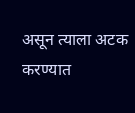असून त्याला अटक करण्यात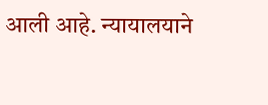आली आहे. न्यायालयाने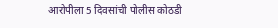आरोपीला 5 दिवसांची पोलीस कोठडी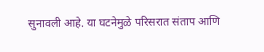सुनावली आहे. या घटनेमुळे परिसरात संताप आणि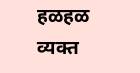हळहळ व्यक्त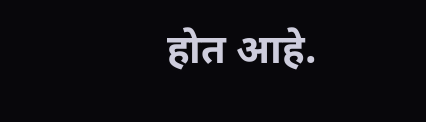होत आहे.